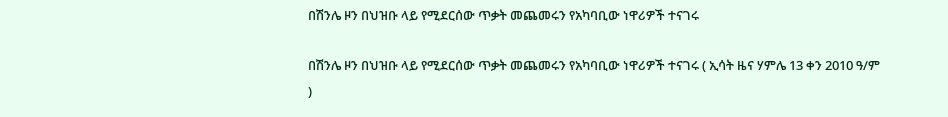በሽንሌ ዞን በህዝቡ ላይ የሚደርሰው ጥቃት መጨመሩን የአካባቢው ነዋሪዎች ተናገሩ

በሽንሌ ዞን በህዝቡ ላይ የሚደርሰው ጥቃት መጨመሩን የአካባቢው ነዋሪዎች ተናገሩ ( ኢሳት ዜና ሃምሌ 13 ቀን 2010 ዓ/ም )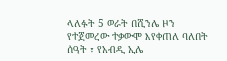ላለፉት 5 ወራት በሺንሌ ዞን የተጀመረው ተቃውሞ እየቀጠለ ባለበት ሰዓት ፣ የአብዲ ኢሌ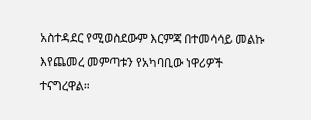አስተዳደር የሚወስደውም እርምጃ በተመሳሳይ መልኩ እየጨመረ መምጣቱን የአካባቢው ነዋሪዎች ተናግረዋል።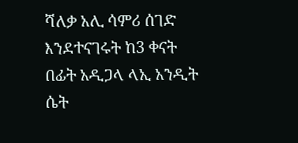ሻለቃ አሊ ሳምሪ ሰገድ እንደተናገሩት ከ3 ቀናት በፊት አዲጋላ ላኢ አንዲት ሴት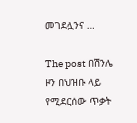መገደሏንና …

The post በሽንሌ ዞን በህዝቡ ላይ የሚደርሰው ጥቃት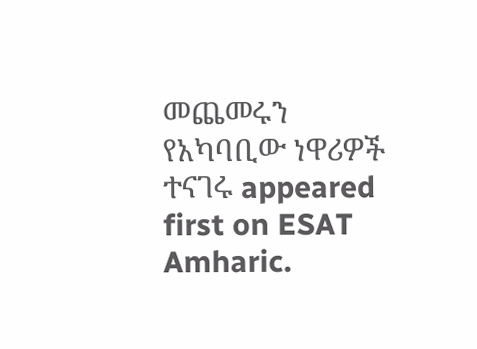መጨመሩን የአካባቢው ነዋሪዎች ተናገሩ appeared first on ESAT Amharic.